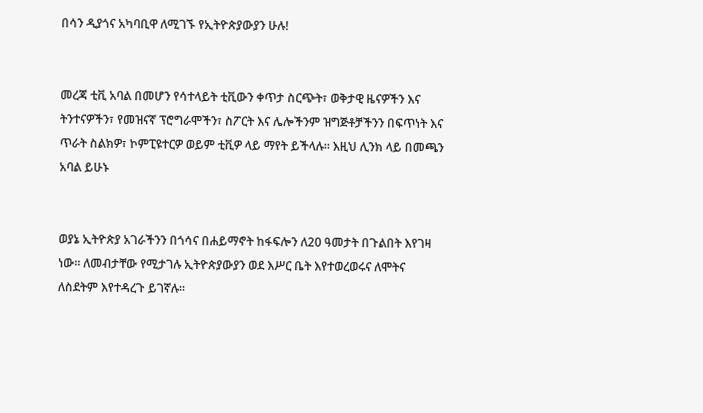በሳን ዲያጎና አካባቢዋ ለሚገኙ የኢትዮጵያውያን ሁሉ!


መረጃ ቲቪ አባል በመሆን የሳተላይት ቲቪውን ቀጥታ ስርጭት፣ ወቅታዊ ዜናዎችን እና ትንተናዎችን፣ የመዝናኛ ፕሮግራሞችን፣ ስፖርት እና ሌሎችንም ዝግጅቶቻችንን በፍጥነት እና ጥራት ስልክዎ፣ ኮምፒዩተርዎ ወይም ቲቪዎ ላይ ማየት ይችላሉ። እዚህ ሊንክ ላይ በመጫን አባል ይሁኑ


ወያኔ ኢትዮጵያ አገራችንን በጎሳና በሐይማኖት ከፋፍሎን ለ20 ዓመታት በጉልበት እየገዛ ነው። ለመብታቸው የሚታገሉ ኢትዮጵያውያን ወደ እሥር ቤት እየተወረወሩና ለሞትና ለስደትም እየተዳረጉ ይገኛሉ።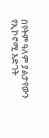በየትም ዓለም ያልታየውን የኢኮኖሚ እድገት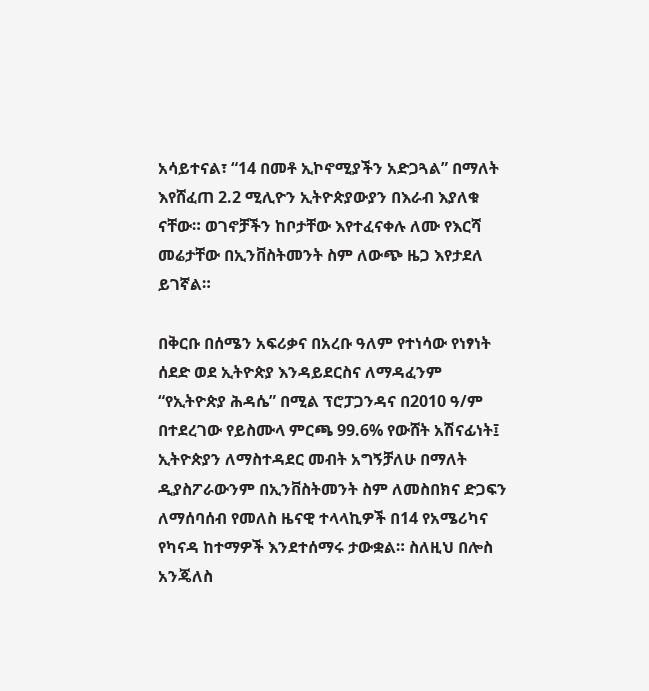አሳይተናል፣ “14 በመቶ ኢኮኖሚያችን አድጋጓል” በማለት እየሸፈጠ 2.2 ሚሊዮን ኢትዮጵያውያን በእራብ እያለቁ ናቸው። ወገኖቻችን ከቦታቸው እየተፈናቀሉ ለሙ የእርሻ መሬታቸው በኢንቨስትመንት ስም ለውጭ ዜጋ እየታደለ ይገኛል።

በቅርቡ በሰሜን አፍሪቃና በአረቡ ዓለም የተነሳው የነፃነት ሰደድ ወደ ኢትዮጵያ እንዳይደርስና ለማዳፈንም “የኢትዮጵያ ሕዳሴ” በሚል ፕሮፓጋንዳና በ2010 ዓ/ም በተደረገው የይስሙላ ምርጫ 99.6% የውሸት አሽናፊነት፤ ኢትዮጵያን ለማስተዳደር መብት አግኝቻለሁ በማለት ዲያስፖራውንም በኢንቨስትመንት ስም ለመስበክና ድጋፍን ለማሰባሰብ የመለስ ዜናዊ ተላላኪዎች በ14 የአሜሪካና የካናዳ ከተማዎች እንደተሰማሩ ታውቋል። ስለዚህ በሎስ አንጄለስ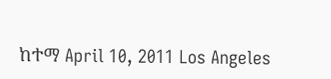ከተማ April 10, 2011 Los Angeles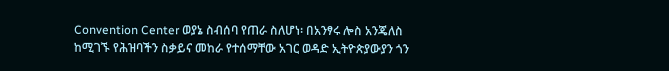Convention Center ወያኔ ስብሰባ የጠራ ስለሆነ፡ በአንፃሩ ሎስ አንጄለስ ከሚገኙ የሕዝባችን ስቃይና መከራ የተሰማቸው አገር ወዳድ ኢትዮጵያውያን ጎን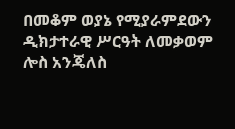በመቆም ወያኔ የሚያራምደውን ዲክታተራዊ ሥርዓት ለመቃወም ሎስ አንጄለስ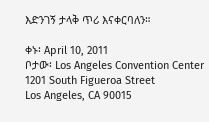እድንገኝ ታላቅ ጥሪ እናቀርባለን።

ቀኑ፡ April 10, 2011
ቦታው፡ Los Angeles Convention Center
1201 South Figueroa Street
Los Angeles, CA 90015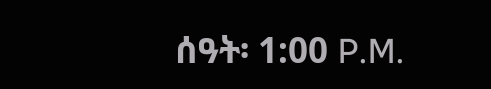ሰዓት፡ 1:00 P.M.